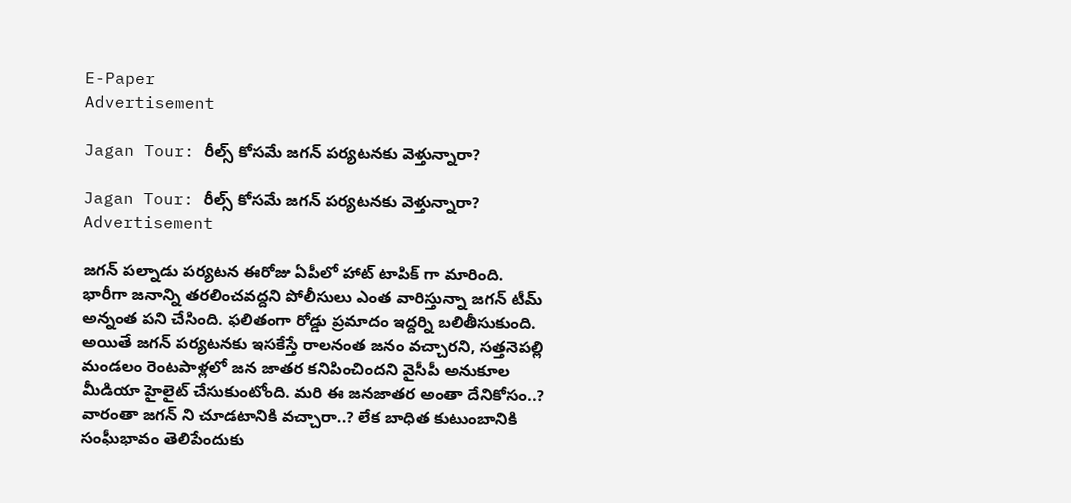E-Paper
Advertisement

Jagan Tour: రీల్స్ కోసమే జగన్ పర్యటనకు వెళ్తున్నారా?

Jagan Tour: రీల్స్ కోసమే జగన్ పర్యటనకు వెళ్తున్నారా?
Advertisement

జగన్ పల్నాడు పర్యటన ఈరోజు ఏపీలో హాట్ టాపిక్ గా మారింది. భారీగా జనాన్ని తరలించవద్దని పోలీసులు ఎంత వారిస్తున్నా జగన్ టీమ్ అన్నంత పని చేసింది. ఫలితంగా రోడ్డు ప్రమాదం ఇద్దర్ని బలితీసుకుంది. అయితే జగన్ పర్యటనకు ఇసకేస్తే రాలనంత జనం వచ్చారని, సత్తనెపల్లి మండలం రెంటపాళ్లలో జన జాతర కనిపించిందని వైసీపీ అనుకూల మీడియా హైలైట్ చేసుకుంటోంది. మరి ఈ జనజాతర అంతా దేనికోసం..? వారంతా జగన్ ని చూడటానికి వచ్చారా..? లేక బాధిత కుటుంబానికి సంఘీభావం తెలిపేందుకు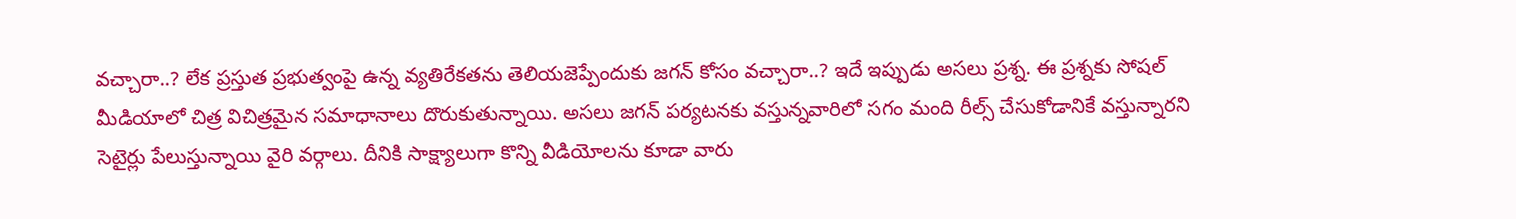వచ్చారా..? లేక ప్రస్తుత ప్రభుత్వంపై ఉన్న వ్యతిరేకతను తెలియజెప్పేందుకు జగన్ కోసం వచ్చారా..? ఇదే ఇప్పుడు అసలు ప్రశ్న. ఈ ప్రశ్నకు సోషల్ మీడియాలో చిత్ర విచిత్రమైన సమాధానాలు దొరుకుతున్నాయి. అసలు జగన్ పర్యటనకు వస్తున్నవారిలో సగం మంది రీల్స్ చేసుకోడానికే వస్తున్నారని సెటైర్లు పేలుస్తున్నాయి వైరి వర్గాలు. దీనికి సాక్ష్యాలుగా కొన్ని వీడియోలను కూడా వారు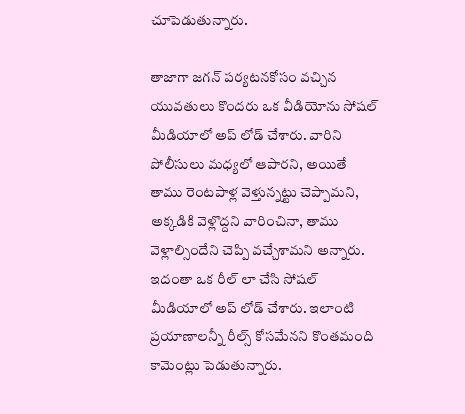చూపెడుతున్నారు.

తాజాగా జగన్ పర్యటనకోసం వచ్చిన యువతులు కొందరు ఒక వీడియోను సోషల్ మీడియాలో అప్ లోడ్ చేశారు. వారిని పోలీసులు మధ్యలో ఆపారని, అయితే తాము రెంటపాళ్ల వెళ్తున్నట్టు చెప్పామని, అక్కడికి వెళ్లొద్దని వారించినా, తాము వెళ్లాల్సిందేని చెప్పి వచ్చేశామని అన్నారు. ఇదంతా ఒక రీల్ లా చేసి సోషల్ మీడియాలో అప్ లోడ్ చేశారు. ఇలాంటి ప్రయాణాలన్నీ రీల్స్ కోసమేనని కొంతమంది కామెంట్లు పెడుతున్నారు.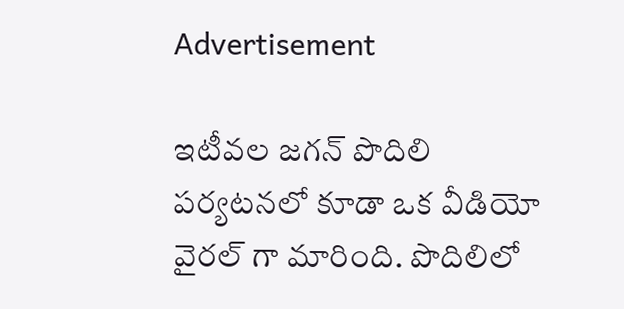Advertisement

ఇటీవల జగన్ పొదిలి పర్యటనలో కూడా ఒక వీడియో వైరల్ గా మారింది. పొదిలిలో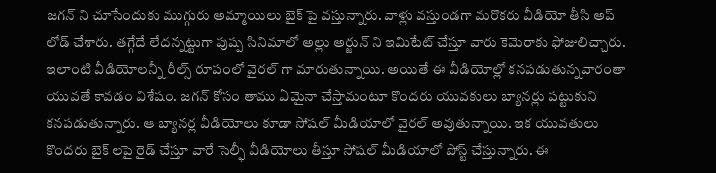జగన్ ని చూసేందుకు ముగ్గురు అమ్మాయిలు బైక్ పై వస్తున్నారు. వాళ్లు వస్తుండగా మరొకరు వీడియో తీసి అప్ లోడ్ చేశారు. తగ్గేదే లేదన్నట్టుగా పుష్ప సినిమాలో అల్లు అర్జున్ ని ఇమిటేట్ చేస్తూ వారు కెమెరాకు ఫోజులిచ్చారు. ఇలాంటి వీడియోలన్నీ రీల్స్ రూపంలో వైరల్ గా మారుతున్నాయి. అయితే ఈ వీడియోల్లో కనపడుతున్నవారంతా యువతే కావడం విశేషం. జగన్ కోసం తాము ఏమైనా చేస్తామంటూ కొందరు యువకులు బ్యానర్లు పట్టుకుని కనపడుతున్నారు. ఆ బ్యానర్ల వీడియోలు కూడా సోషల్ మీడియాలో వైరల్ అవుతున్నాయి. ఇక యువతులు కొందరు బైక్ లపై రైడ్ చేస్తూ వారే సెల్ఫీ వీడియోలు తీస్తూ సోషల్ మీడియాలో పోస్ట్ చేస్తున్నారు. ఈ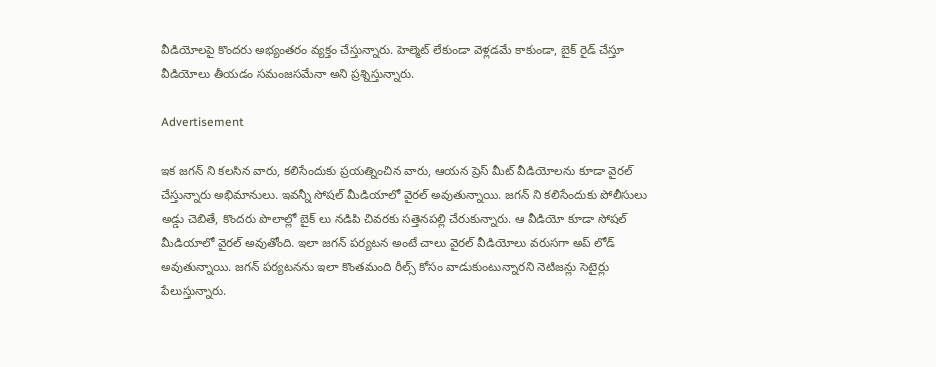వీడియోలపై కొందరు అభ్యంతరం వ్యక్తం చేస్తున్నారు. హెల్మెట్ లేకుండా వెళ్లడమే కాకుండా, బైక్ రైడ్ చేస్తూ వీడియోలు తీయడం సమంజసమేనా అని ప్రశ్నిస్తున్నారు.

Advertisement

ఇక జగన్ ని కలసిన వారు, కలిసేందుకు ప్రయత్నించిన వారు, ఆయన ప్రెస్ మీట్ వీడియోలను కూడా వైరల్ చేస్తున్నారు అభిమానులు. ఇవన్నీ సోషల్ మీడియాలో వైరల్ అవుతున్నాయి. జగన్ ని కలిసేందుకు పోలీసులు అడ్డు చెబితే, కొందరు పొలాల్లో బైక్ లు నడిపి చివరకు సత్తెనపల్లి చేరుకున్నారు. ఆ వీడియో కూడా సోషల్ మీడియాలో వైరల్ అవుతోంది. ఇలా జగన్ పర్యటన అంటే చాలు వైరల్ వీడియోలు వరుసగా అప్ లోడ్ అవుతున్నాయి. జగన్ పర్యటనను ఇలా కొంతమంది రీల్స్ కోసం వాడుకుంటున్నారని నెటిజన్లు సెటైర్లు పేలుస్తున్నారు.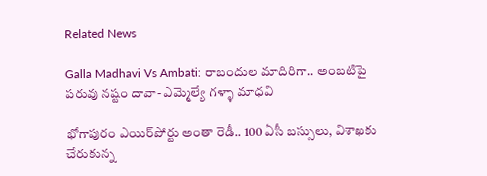Related News

Galla Madhavi Vs Ambati: రాబందుల మాదిరిగా.. అంబటిపై పరువు నష్టం దావా- ఎమ్మెల్యే గళ్ళా మాధవి

భోగాపురం ఎయిర్‌పోర్టు అంతా రెడీ.. 100 ఏసీ బస్సులు, విశాఖకు చేరుకున్న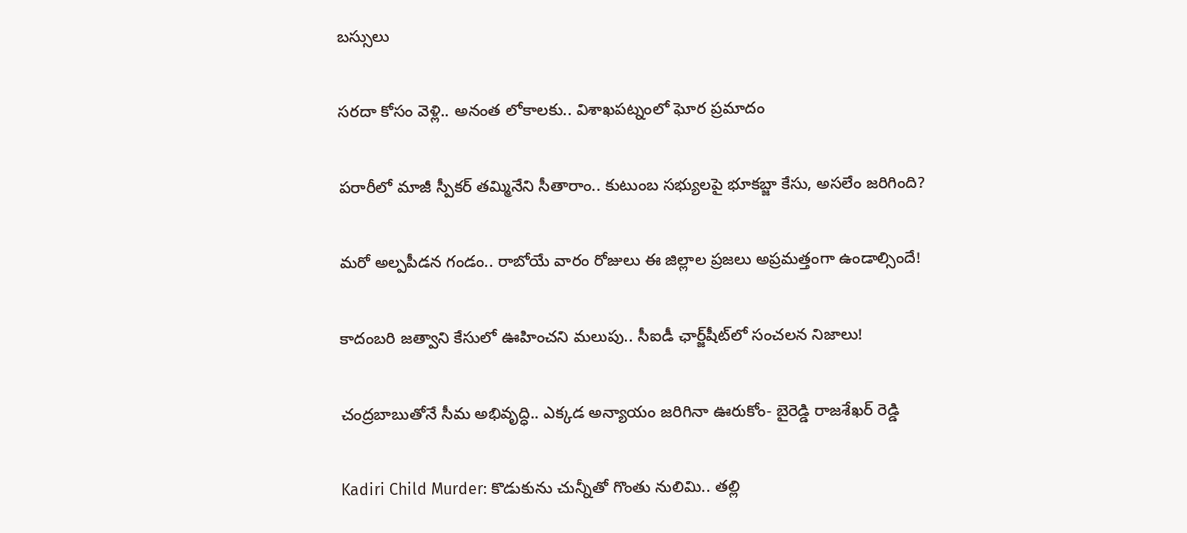బస్సులు

సరదా కోసం వెళ్లి.. అనంత లోకాలకు.. విశాఖపట్నంలో ఘోర ప్రమాదం

పరారీలో మాజీ స్పీకర్ తమ్మినేని సీతారాం.. కుటుంబ సభ్యులపై భూకబ్జా కేసు, అసలేం జరిగింది?

మరో అల్పపీడన గండం.. రాబోయే వారం రోజులు ఈ జిల్లాల ప్రజలు అప్రమత్తంగా ఉండాల్సిందే!

కాదంబరి జత్వాని కేసులో ఊహించని మలుపు.. సీఐడీ ఛార్జ్‌షీట్‌లో సంచలన నిజాలు!

చంద్రబాబుతోనే సీమ అభివృద్ధి.. ఎక్కడ అన్యాయం జరిగినా ఊరుకోం- బైరెడ్డి రాజశేఖర్ రెడ్డి

Kadiri Child Murder: కొడుకును చున్నీతో గొంతు నులిమి.. తల్లి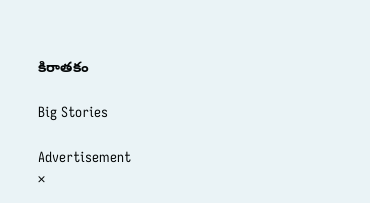కిరాతకం

Big Stories

Advertisement
×